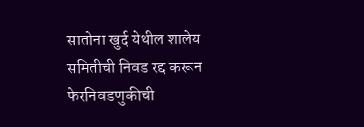सातोना खुर्द येथील शालेय समितीची निवड रद्द करून फेरनिवडणुकीची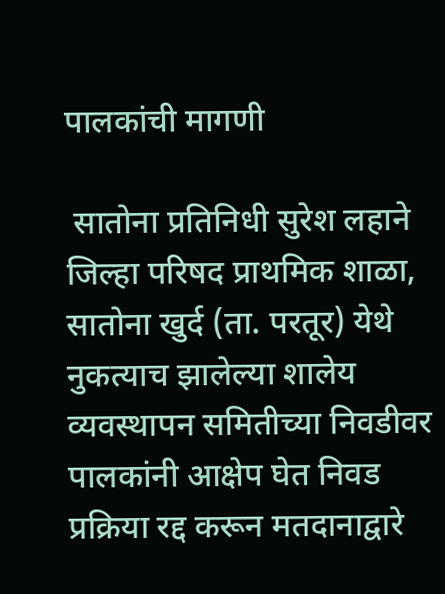पालकांची मागणी

 सातोना प्रतिनिधी सुरेश लहाने जिल्हा परिषद प्राथमिक शाळा, सातोना खुर्द (ता. परतूर) येथे नुकत्याच झालेल्या शालेय व्यवस्थापन समितीच्या निवडीवर पालकांनी आक्षेप घेत निवड प्रक्रिया रद्द करून मतदानाद्वारे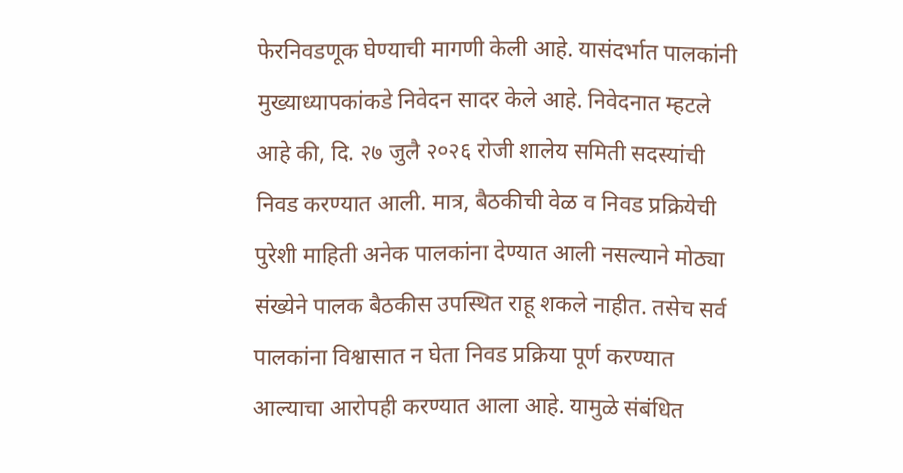फेरनिवडणूक घेण्याची मागणी केली आहे. यासंदर्भात पालकांनी मुख्याध्यापकांकडे निवेदन सादर केले आहे. निवेदनात म्हटले आहे की, दि. २७ जुलै २०२६ रोजी शालेय समिती सदस्यांची निवड करण्यात आली. मात्र, बैठकीची वेळ व निवड प्रक्रियेची पुरेशी माहिती अनेक पालकांना देण्यात आली नसल्याने मोठ्या संख्येने पालक बैठकीस उपस्थित राहू शकले नाहीत. तसेच सर्व पालकांना विश्वासात न घेता निवड प्रक्रिया पूर्ण करण्यात आल्याचा आरोपही करण्यात आला आहे. यामुळे संबंधित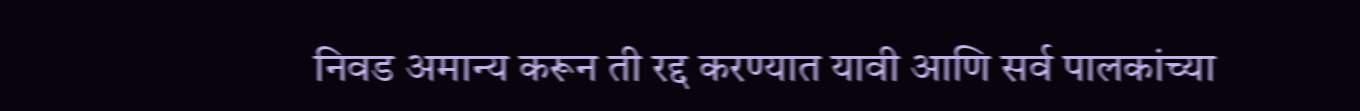निवड अमान्य करून ती रद्द करण्यात यावी आणि सर्व पालकांच्या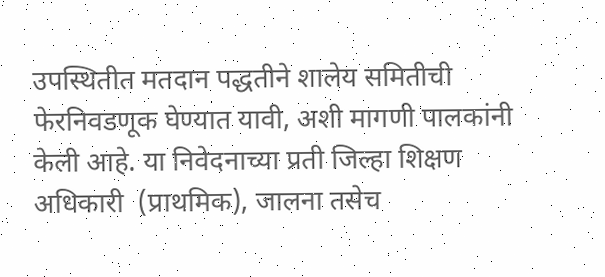उपस्थितीत मतदान पद्धतीने शालेय समितीची फेरनिवडणूक घेण्यात यावी, अशी मागणी पालकांनी केली आहे. या निवेदनाच्या प्रती जिल्हा शिक्षण अधिकारी  (प्राथमिक), जालना तसेच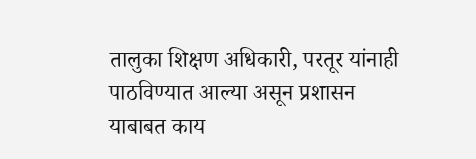तालुका शिक्षण अधिकारी, परतूर यांनाही पाठविण्यात आल्या असून प्रशासन याबाबत काय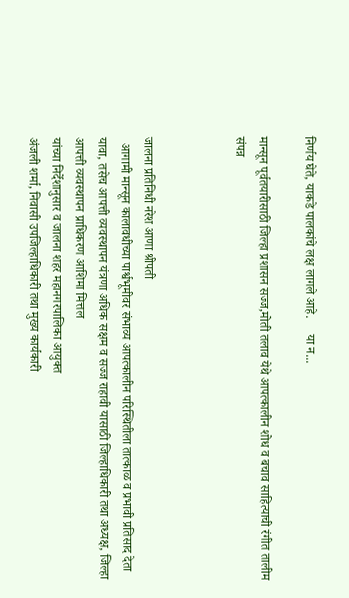निर्णय घेते, याकडे पालकांचे लक्ष लागले आहे.     या न...

मान्सून पूर्वतयारीसाठी जिल्हा प्रशासन सज्ज,मोती तलाव येथे आपत्कालीन शोध व बचाव साहित्याची रंगीत तालीम संपन्न



जालना प्रतिनिधी नरेश आणा श्रीपती
  आगामी मान्सून कालावधीच्या पार्श्वभूमीवर संभाव्य आपत्कालीन परिस्थितीला तात्काळ व प्रभावी प्रतिसाद देता यावा, तसेच आपत्ती व्यवस्थापन यंत्रणा अधिक सक्षम व सज्ज राहावी यासाठी जिल्हाधिकारी तथा अध्यक्ष, जिल्हा आपत्ती व्यवस्थापन प्राधिकरण आशिमा मित्तल
यांच्या निर्देशानुसार व जालना शहर महानगरपालिका आयुक्त
अंजली शर्मा, निवासी उपजिल्‍हाधिकारी तथा मुख्‍य कार्यकारी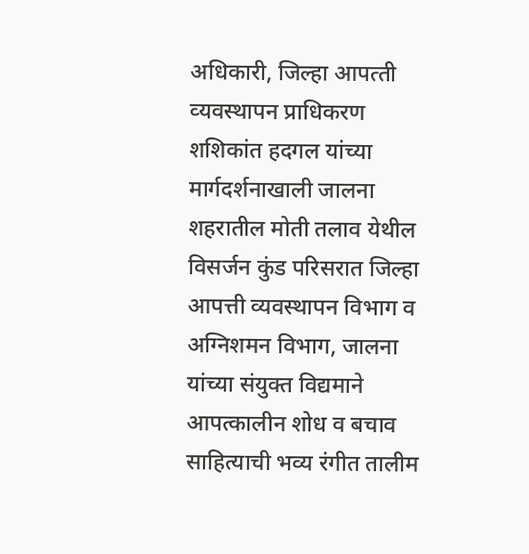अधिकारी, जिल्‍हा आपत्‍ती व्‍यवस्‍थापन प्राधिकरण शशिकांत हदगल यांच्या मार्गदर्शनाखाली जालना शहरातील मोती तलाव येथील विसर्जन कुंड परिसरात जिल्हा आपत्ती व्यवस्थापन विभाग व अग्निशमन विभाग, जालना यांच्या संयुक्त विद्यमाने आपत्कालीन शोध व बचाव साहित्याची भव्य रंगीत तालीम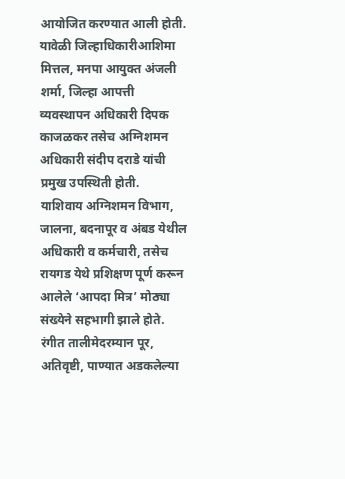आयोजित करण्यात आली होती.
यावेळी जिल्हाधिकारीआशिमा मित्तल, मनपा आयुक्त अंजली शर्मा, जिल्हा आपत्ती व्यवस्थापन अधिकारी दिपक काजळकर तसेच अग्निशमन अधिकारी संदीप दराडे यांची प्रमुख उपस्थिती होती.
याशिवाय अग्निशमन विभाग, जालना, बदनापूर व अंबड येथील अधिकारी व कर्मचारी, तसेच रायगड येथे प्रशिक्षण पूर्ण करून आलेले ‘आपदा मित्र’ मोठ्या संख्येने सहभागी झाले होते.
रंगीत तालीमेदरम्यान पूर, अतिवृष्टी, पाण्यात अडकलेल्या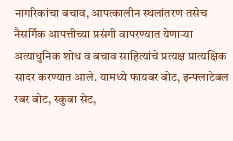नागरिकांचा बचाव, आपत्कालीन स्थलांतरण तसेच नैसर्गिक आपत्तीच्या प्रसंगी वापरण्यात येणाऱ्या अत्याधुनिक शोध व बचाव साहित्यांचे प्रत्यक्ष प्रात्यक्षिक सादर करण्यात आले. यामध्ये फायबर बोट, इन्फ्लाटेबल रबर बोट, स्कुबा सेट,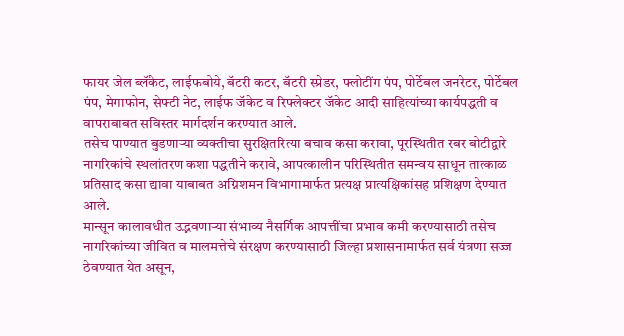फायर जेल ब्लॅंकेट, लाईफबोये, बॅटरी कटर, बॅटरी स्प्रेडर, फ्लोटींग पंप, पोर्टेबल जनरेटर, पोर्टेबल पंप, मेगाफोन, सेफ्टी नेट, लाईफ जॅकेट व रिफ्लेक्टर जॅकेट आदी साहित्यांच्या कार्यपद्धती व वापराबाबत सविस्तर मार्गदर्शन करण्यात आले.
तसेच पाण्यात बुडणाऱ्या व्यक्तीचा सुरक्षितरित्या बचाव कसा करावा, पूरस्थितीत रबर बोटीद्वारे नागरिकांचे स्थलांतरण कशा पद्धतीने करावे, आपत्कालीन परिस्थितीत समन्वय साधून तात्काळ प्रतिसाद कसा द्यावा याबाबत अग्निशमन विभागामार्फत प्रत्यक्ष प्रात्यक्षिकांसह प्रशिक्षण देण्यात आले.
मान्सून कालावधीत उद्भवणाऱ्या संभाव्य नैसर्गिक आपत्तींचा प्रभाव कमी करण्यासाठी तसेच नागरिकांच्या जीवित व मालमत्तेचे संरक्षण करण्यासाठी जिल्हा प्रशासनामार्फत सर्व यंत्रणा सज्ज ठेवण्यात येत असून,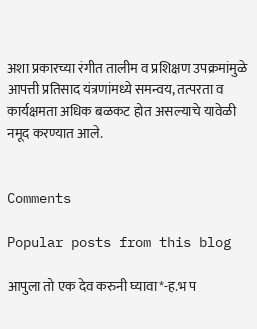अशा प्रकारच्या रंगीत तालीम व प्रशिक्षण उपक्रमांमुळे आपत्ती प्रतिसाद यंत्रणांमध्ये समन्वय, तत्परता व कार्यक्षमता अधिक बळकट होत असल्याचे यावेळी नमूद करण्यात आले.


Comments

Popular posts from this blog

आपुला तो एक देव करुनी घ्यावा*-ह.भ प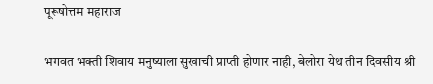पूरूषोत्तम महाराज

भगवत भक्ती शिवाय मनुष्याला सुखाची प्राप्ती होणार नाही, बेलोरा येथ तीन दिवसीय श्री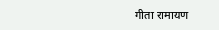गीता रामायण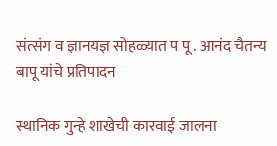संत्संग व ज्ञानयज्ञ सोहळ्यात प पू . आनंद चैतन्य बापू यांचे प्रतिपादन

स्थानिक गुन्हे शाखेची कारवाई जालना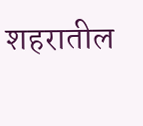शहरातील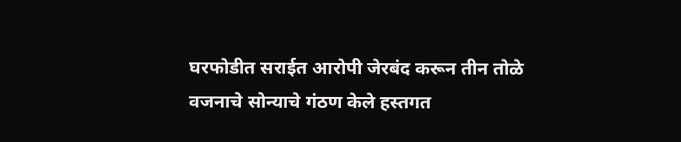घरफोडीत सराईत आरोपी जेरबंद करून तीन तोळे वजनाचे सोन्याचे गंठण केले हस्तगत